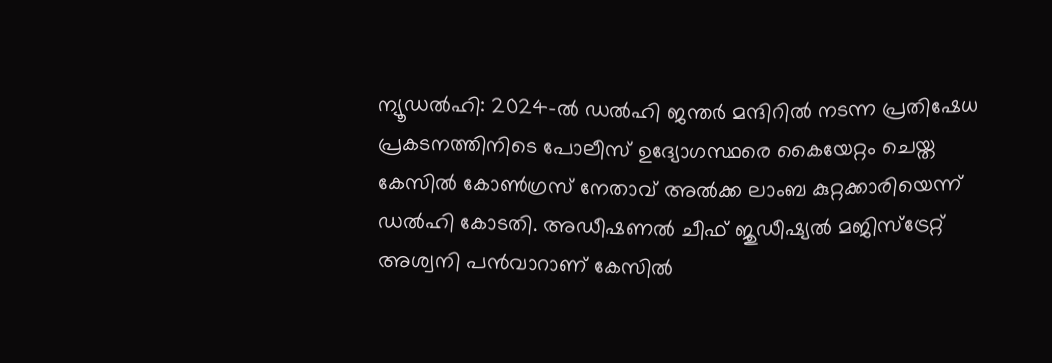ന്യൂഡൽഹി: 2024-ൽ ഡൽഹി ജന്തർ മന്ദിറിൽ നടന്ന പ്രതിഷേധ പ്രകടനത്തിനിടെ പോലീസ് ഉദ്യോഗസ്ഥരെ കൈയേറ്റം ചെയ്ത കേസിൽ കോൺഗ്രസ് നേതാവ് അൽക്ക ലാംബ കുറ്റക്കാരിയെന്ന് ഡൽഹി കോടതി. അഡീഷണൽ ചീഫ് ജുഡീഷ്യൽ മജിസ്ട്രേറ്റ് അശ്വനി പൻവാറാണ് കേസിൽ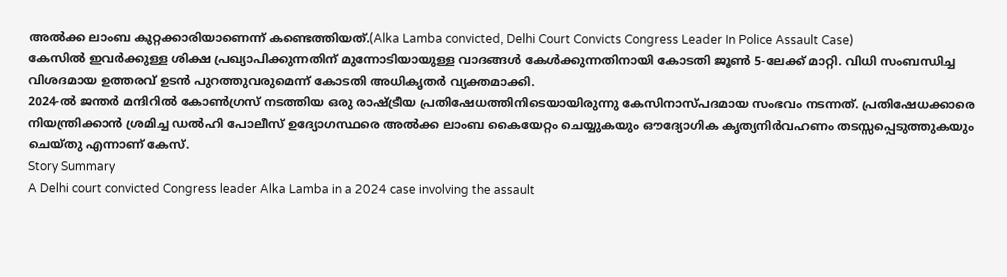അൽക്ക ലാംബ കുറ്റക്കാരിയാണെന്ന് കണ്ടെത്തിയത്.(Alka Lamba convicted, Delhi Court Convicts Congress Leader In Police Assault Case)
കേസിൽ ഇവർക്കുള്ള ശിക്ഷ പ്രഖ്യാപിക്കുന്നതിന് മുന്നോടിയായുള്ള വാദങ്ങൾ കേൾക്കുന്നതിനായി കോടതി ജൂൺ 5-ലേക്ക് മാറ്റി. വിധി സംബന്ധിച്ച വിശദമായ ഉത്തരവ് ഉടൻ പുറത്തുവരുമെന്ന് കോടതി അധികൃതർ വ്യക്തമാക്കി.
2024-ൽ ജന്തർ മന്ദിറിൽ കോൺഗ്രസ് നടത്തിയ ഒരു രാഷ്ട്രീയ പ്രതിഷേധത്തിനിടെയായിരുന്നു കേസിനാസ്പദമായ സംഭവം നടന്നത്. പ്രതിഷേധക്കാരെ നിയന്ത്രിക്കാൻ ശ്രമിച്ച ഡൽഹി പോലീസ് ഉദ്യോഗസ്ഥരെ അൽക്ക ലാംബ കൈയേറ്റം ചെയ്യുകയും ഔദ്യോഗിക കൃത്യനിർവഹണം തടസ്സപ്പെടുത്തുകയും ചെയ്തു എന്നാണ് കേസ്.
Story Summary
A Delhi court convicted Congress leader Alka Lamba in a 2024 case involving the assault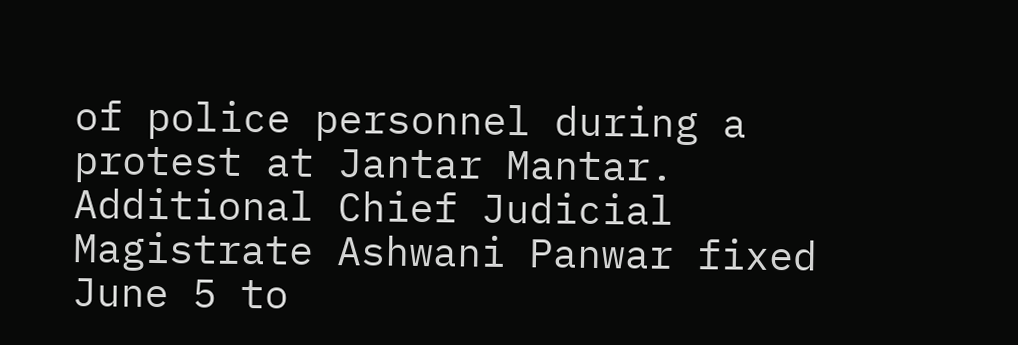of police personnel during a protest at Jantar Mantar. Additional Chief Judicial Magistrate Ashwani Panwar fixed June 5 to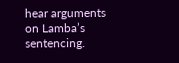hear arguments on Lamba’s sentencing.